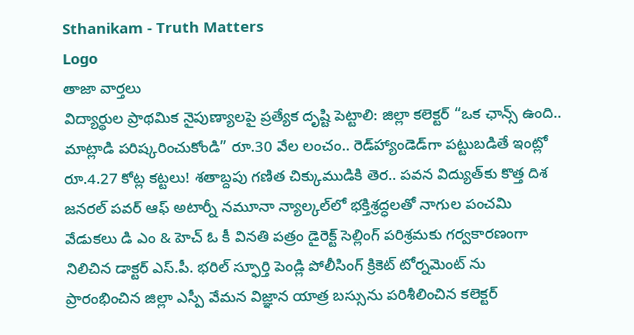Sthanikam - Truth Matters
Logo
తాజా వార్తలు
విద్యార్థుల ప్రాథమిక నైపుణ్యాలపై ప్రత్యేక దృష్టి పెట్టాలి: జిల్లా కలెక్టర్ “ఒక ఛాన్స్‌ ఉంది.. మాట్లాడి పరిష్కరించుకోండి” రూ.30 వేల లంచం.. రెడ్‌హ్యాండెడ్‌గా పట్టుబడితే ఇంట్లో రూ.4.27 కోట్ల కట్టలు! శతాబ్దపు గణిత చిక్కుముడికి తెర.. పవన విద్యుత్‌కు కొత్త దిశ జనరల్ పవర్ ఆఫ్ అటార్నీ నమూనా న్యాల్కల్‌లో భక్తిశ్రద్ధలతో నాగుల పంచమి వేడుకలు డి ఎం & హెచ్ ఓ కీ వినతి పత్రం డైరెక్ట్ సెల్లింగ్ పరిశ్రమకు గర్వకారణంగా నిలిచిన డాక్టర్ ఎస్.పీ. భరిల్ స్ఫూర్తి పెండ్లి పోలీసింగ్ క్రికెట్ టోర్నమెంట్ ను ప్రారంభించిన జిల్లా ఎస్పీ వేమన విజ్ఞాన యాత్ర బస్సును పరిశీలించిన కలెక్టర్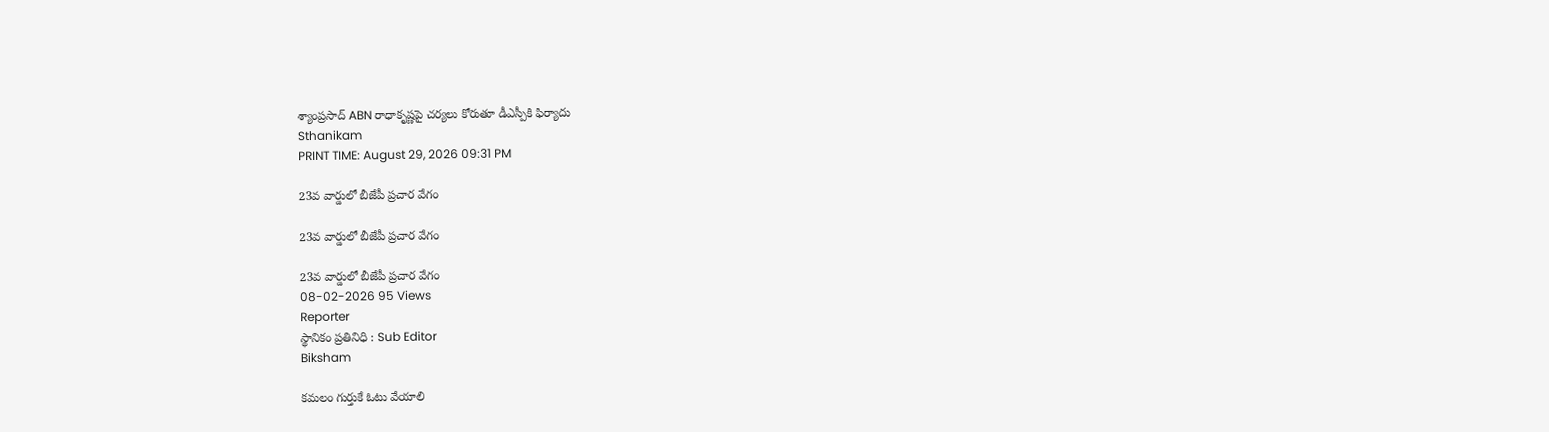శ్యాంప్రసాద్ ABN రాధాకృష్ణపై చర్యలు కోరుతూ డీఎస్పీకి ఫిర్యాదు
Sthanikam
PRINT TIME: August 29, 2026 09:31 PM

23వ వార్డులో బీజేపీ ప్రచార వేగం

23వ వార్డులో బీజేపీ ప్రచార వేగం

23వ వార్డులో బీజేపీ ప్రచార వేగం
08-02-2026 95 Views
Reporter
స్థానికం ప్రతినిధి : Sub Editor
Biksham

కమలం గుర్తుకే ఓటు వేయాలి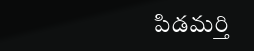పిడమర్తి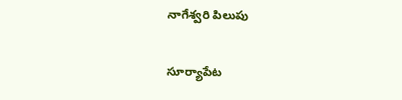నాగేశ్వరి పిలుపు

సూర్యాపేట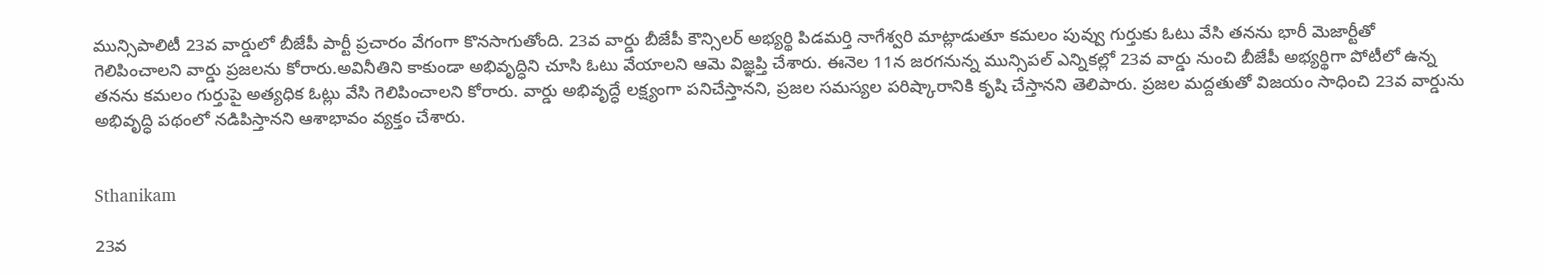మున్సిపాలిటీ 23వ వార్డులో బీజేపీ పార్టీ ప్రచారం వేగంగా కొనసాగుతోంది. 23వ వార్డు బీజేపీ కౌన్సిలర్ అభ్యర్థి పిడమర్తి నాగేశ్వరి మాట్లాడుతూ కమలం పువ్వు గుర్తుకు ఓటు వేసి తనను భారీ మెజార్టీతో గెలిపించాలని వార్డు ప్రజలను కోరారు.అవినీతిని కాకుండా అభివృద్ధిని చూసి ఓటు వేయాలని ఆమె విజ్ఞప్తి చేశారు. ఈనెల 11న జరగనున్న మున్సిపల్ ఎన్నికల్లో 23వ వార్డు నుంచి బీజేపీ అభ్యర్థిగా పోటీలో ఉన్న తనను కమలం గుర్తుపై అత్యధిక ఓట్లు వేసి గెలిపించాలని కోరారు. వార్డు అభివృద్ధే లక్ష్యంగా పనిచేస్తానని, ప్రజల సమస్యల పరిష్కారానికి కృషి చేస్తానని తెలిపారు. ప్రజల మద్దతుతో విజయం సాధించి 23వ వార్డును అభివృద్ధి పథంలో నడిపిస్తానని ఆశాభావం వ్యక్తం చేశారు.


Sthanikam

23వ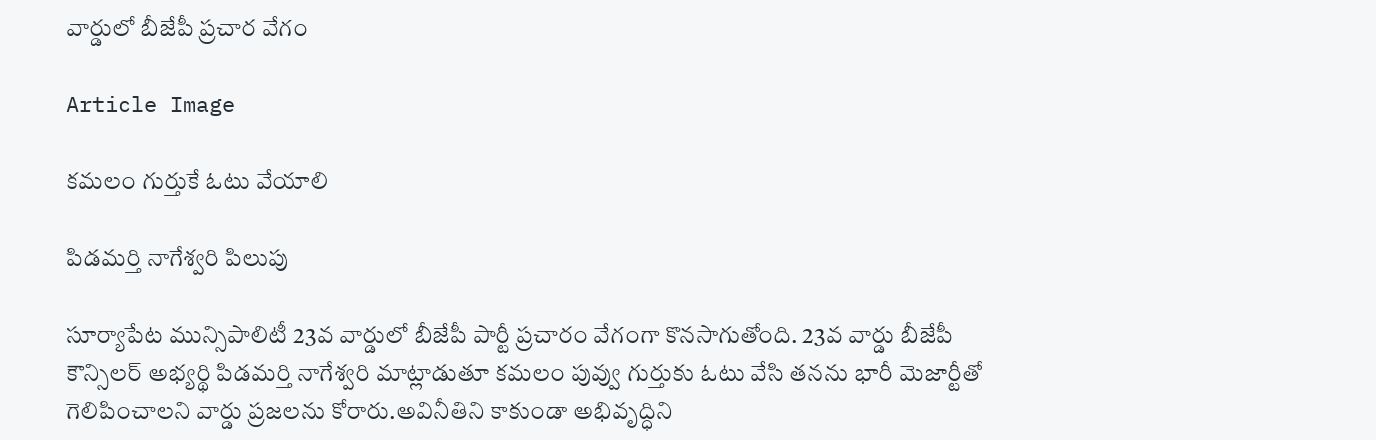వార్డులో బీజేపీ ప్రచార వేగం

Article Image

కమలం గుర్తుకే ఓటు వేయాలి

పిడమర్తి నాగేశ్వరి పిలుపు

సూర్యాపేట మున్సిపాలిటీ 23వ వార్డులో బీజేపీ పార్టీ ప్రచారం వేగంగా కొనసాగుతోంది. 23వ వార్డు బీజేపీ కౌన్సిలర్ అభ్యర్థి పిడమర్తి నాగేశ్వరి మాట్లాడుతూ కమలం పువ్వు గుర్తుకు ఓటు వేసి తనను భారీ మెజార్టీతో గెలిపించాలని వార్డు ప్రజలను కోరారు.అవినీతిని కాకుండా అభివృద్ధిని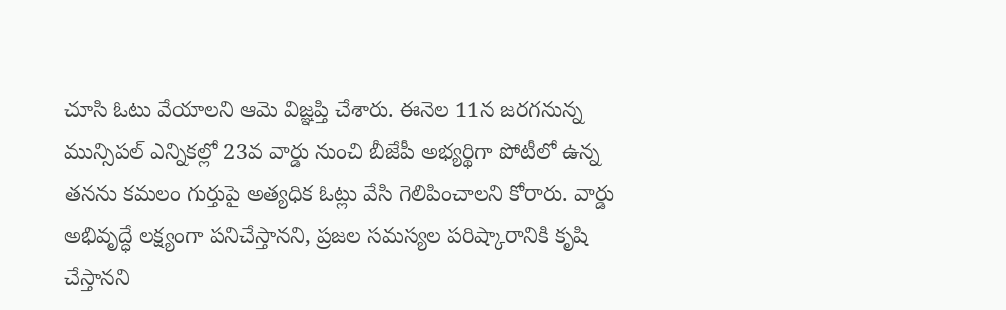చూసి ఓటు వేయాలని ఆమె విజ్ఞప్తి చేశారు. ఈనెల 11న జరగనున్న మున్సిపల్ ఎన్నికల్లో 23వ వార్డు నుంచి బీజేపీ అభ్యర్థిగా పోటీలో ఉన్న తనను కమలం గుర్తుపై అత్యధిక ఓట్లు వేసి గెలిపించాలని కోరారు. వార్డు అభివృద్ధే లక్ష్యంగా పనిచేస్తానని, ప్రజల సమస్యల పరిష్కారానికి కృషి చేస్తానని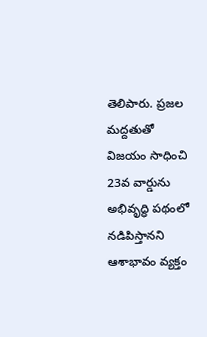తెలిపారు. ప్రజల మద్దతుతో విజయం సాధించి 23వ వార్డును అభివృద్ధి పథంలో నడిపిస్తానని ఆశాభావం వ్యక్తం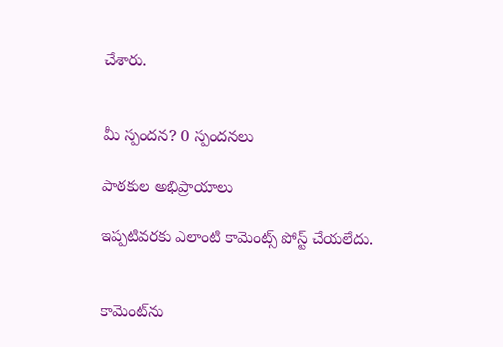చేశారు.


మీ స్పందన? 0 స్పందనలు

పాఠకుల అభిప్రాయాలు

ఇప్పటివరకు ఎలాంటి కామెంట్స్ పోస్ట్ చేయలేదు.


కామెంట్‌ను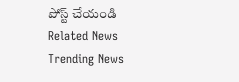పోస్ట్ చేయండి
Related News
Trending News